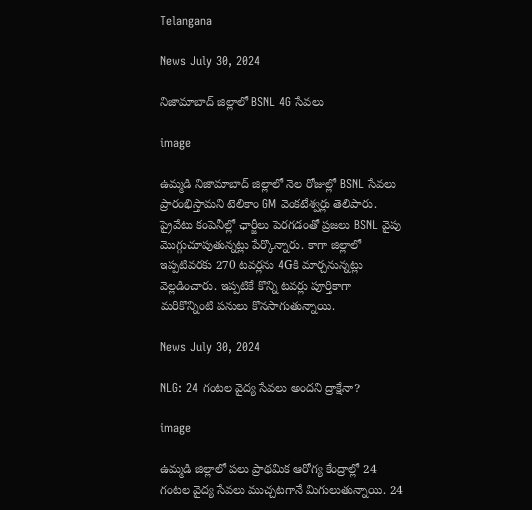Telangana

News July 30, 2024

నిజామాబాద్ జిల్లాలో BSNL 4G సేవలు

image

ఉమ్మడి నిజామాబాద్ జిల్లాలో నెల రోజుల్లో BSNL సేవలు ప్రారంభిస్తామని టెలికాం GM వెంకటేశ్వర్లు తెలిపారు. ప్రైవేటు కంపెనీల్లో ఛార్జీలు పెరగడంతో ప్రజలు BSNL వైపు మొగ్గుచూపుతున్నట్లు పేర్కొన్నారు. కాగా జిల్లాలో ఇప్పటివరకు 270 టవర్లను 4Gకి మార్చనున్నట్లు వెల్లడించారు. ఇప్పటికే కొన్ని టవర్లు పూర్తికాగా మరికొన్నింటి పనులు కొనసాగుతున్నాయి.

News July 30, 2024

NLG: 24 గంటల వైద్య సేవలు అందని ద్రాక్షేనా?

image

ఉమ్మడి జిల్లాలో పలు ప్రాథమిక ఆరోగ్య కేంద్రాల్లో 24 గంటల వైద్య సేవలు ముచ్చటగానే మిగులుతున్నాయి. 24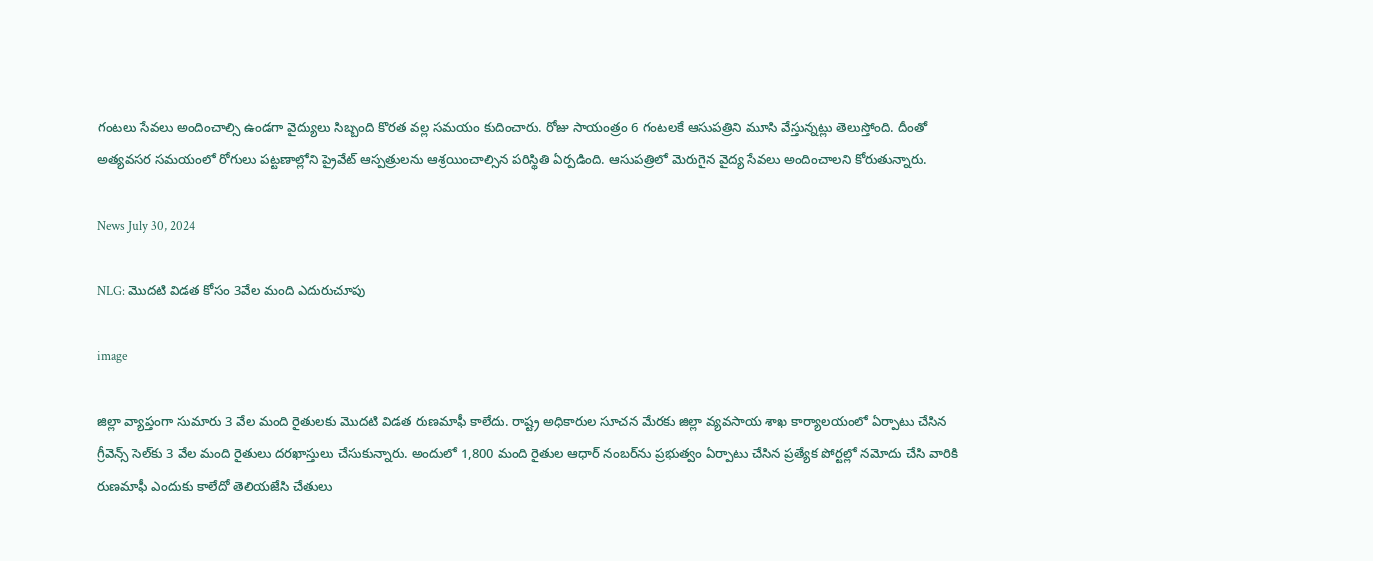గంటలు సేవలు అందించాల్సి ఉండగా వైద్యులు సిబ్బంది కొరత వల్ల సమయం కుదించారు. రోజు సాయంత్రం 6 గంటలకే ఆసుపత్రిని మూసి వేస్తున్నట్లు తెలుస్తోంది. దీంతో అత్యవసర సమయంలో రోగులు పట్టణాల్లోని ప్రైవేట్ ఆస్పత్రులను ఆశ్రయించాల్సిన పరిస్థితి ఏర్పడింది. ఆసుపత్రిలో మెరుగైన వైద్య సేవలు అందించాలని కోరుతున్నారు.

News July 30, 2024

NLG: మొదటి విడత కోసం 3వేల మంది ఎదురుచూపు

image

జిల్లా వ్యాప్తంగా సుమారు 3 వేల మంది రైతులకు మొదటి విడత రుణమాఫీ కాలేదు. రాష్ట్ర అధికారుల సూచన మేరకు జిల్లా వ్యవసాయ శాఖ కార్యాలయంలో ఏర్పాటు చేసిన గ్రీవెన్స్ సెల్‌కు 3 వేల మంది రైతులు దరఖాస్తులు చేసుకున్నారు. అందులో 1,800 మంది రైతుల ఆధార్ నంబర్‌ను ప్రభుత్వం ఏర్పాటు చేసిన ప్రత్యేక పోర్టల్లో నమోదు చేసి వారికి రుణమాఫీ ఎందుకు కాలేదో తెలియజేసి చేతులు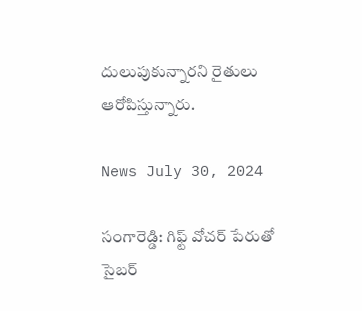దులుపుకున్నారని రైతులు ఆరోపిస్తున్నారు.

News July 30, 2024

సంగారెడ్డి: గిఫ్ట్ వోచర్ పేరుతో సైబర్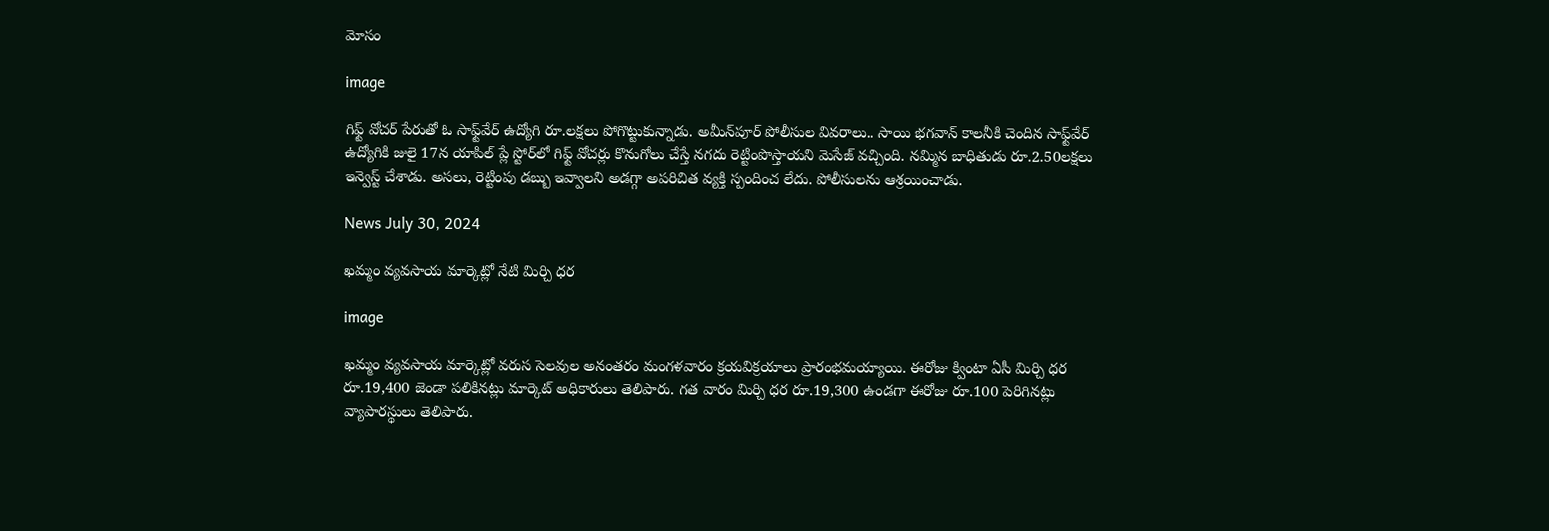మోసం

image

గిఫ్ట్ వోచర్ పేరుతో ఓ సాఫ్ట్‌వేర్ ఉద్యోగి రూ.లక్షలు పోగొట్టుకున్నాడు. అమీన్‌పూర్ పోలీసుల వివరాలు.. సాయి భగవాన్ కాలనీకి చెందిన సాఫ్ట్‌వేర్ ఉద్యోగికి జులై 17న యాపిల్ ప్లే స్టోర్‌లో గిఫ్ట్ వోచర్లు కొనుగోలు చేస్తే నగదు రెట్టింపొస్తాయని మెసేజ్ వచ్చింది. నమ్మిన బాధితుడు రూ.2.50లక్షలు ఇన్వెస్ట్ చేశాడు. అసలు, రెట్టింపు డబ్బు ఇవ్వాలని అడగ్గా అపరిచిత వ్యక్తి స్పందించ లేదు. పోలీసులను ఆశ్రయించాడు.

News July 30, 2024

ఖమ్మం వ్యవసాయ మార్కెట్లో నేటి మిర్చి ధర

image

ఖమ్మం వ్యవసాయ మార్కెట్లో వరుస సెలవుల అనంతరం మంగళవారం క్రయవిక్రయాలు ప్రారంభమయ్యాయి. ఈరోజు క్వింటా ఏసీ మిర్చి ధర రూ.19,400 జెండా పలికినట్లు మార్కెట్ అధికారులు తెలిపారు. గత వారం మిర్చి ధర రూ.19,300 ఉండగా ఈరోజు రూ.100 పెరిగినట్లు వ్యాపారస్థులు తెలిపారు.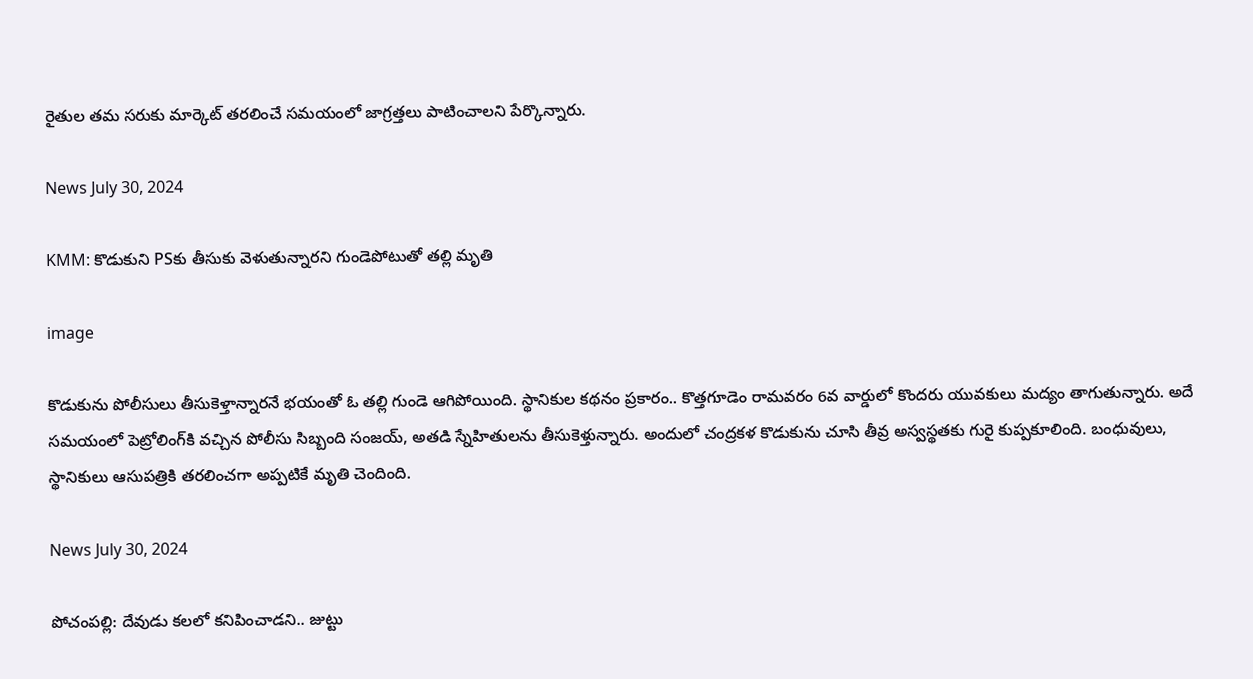రైతుల తమ సరుకు మార్కెట్ తరలించే సమయంలో జాగ్రత్తలు పాటించాలని పేర్కొన్నారు.

News July 30, 2024

KMM: కొడుకుని PSకు తీసుకు వెళుతున్నారని గుండెపోటుతో తల్లి మృతి

image

కొడుకును పోలీసులు తీసుకెళ్తాన్నారనే భయంతో ఓ తల్లి గుండె ఆగిపోయింది. స్థానికుల కథనం ప్రకారం.. కొత్తగూడెం రామవరం 6వ వార్డులో కొందరు యువకులు మద్యం తాగుతున్నారు. అదే సమయంలో పెట్రోలింగ్‌కి వచ్చిన పోలీసు సిబ్బంది సంజయ్, అతడి స్నేహితులను తీసుకెళ్తున్నారు. అందులో చంద్రకళ కొడుకును చూసి తీవ్ర అస్వస్థతకు గురై కుప్పకూలింది. బంధువులు, స్థానికులు ఆసుపత్రికి తరలించగా అప్పటికే మృతి చెందింది.

News July 30, 2024

పోచంపల్లి: దేవుడు కలలో కనిపించాడని.. జుట్టు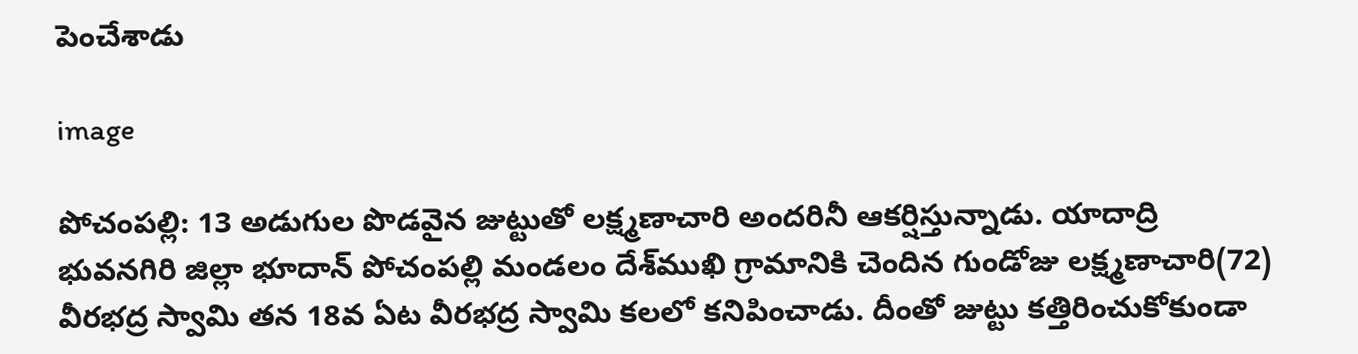పెంచేశాడు

image

పోచంపల్లి: 13 అడుగుల పొడవైన జుట్టుతో లక్ష్మణా‌చారి అందరినీ ఆకర్షిస్తున్నాడు. యాదాద్రి భువనగిరి జిల్లా భూదాన్ పోచంపల్లి మండలం దేశ్‌ముఖి గ్రామానికి చెందిన గుండోజు లక్ష్మణా‌చారి(72) వీరభద్ర స్వామి తన 18వ ఏట వీరభద్ర స్వామి కలలో కనిపించాడు. దీంతో జుట్టు కత్తిరించుకోకుండా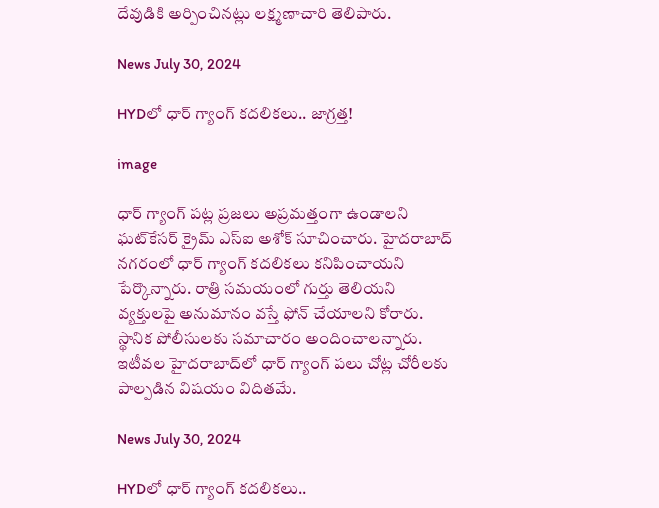దేవుడికి అర్పించినట్లు లక్ష్మణాచారి తెలిపారు.

News July 30, 2024

HYDలో ధార్ గ్యాంగ్ కదలికలు.. జాగ్రత్త!

image

ధార్ గ్యాంగ్ పట్ల ప్రజలు అప్రమత్తంగా ఉండాలని ఘట్‌కేసర్ క్రైమ్ ఎస్ఐ అశోక్ సూచించారు. హైదరాబాద్ నగరంలో ధార్ గ్యాంగ్ కదలికలు కనిపించాయని పేర్కొన్నారు. రాత్రి సమయంలో గుర్తు తెలియని వ్యక్తులపై అనుమానం వస్తే ఫోన్ చేయాలని కోరారు. స్థానిక పోలీసులకు సమాచారం అందించాలన్నారు. ఇటీవల హైదరాబాద్‌లో ధార్ గ్యాంగ్ పలు చోట్ల చోరీలకు పాల్పడిన విషయం విదితమే.

News July 30, 2024

HYDలో ధార్ గ్యాంగ్ కదలికలు..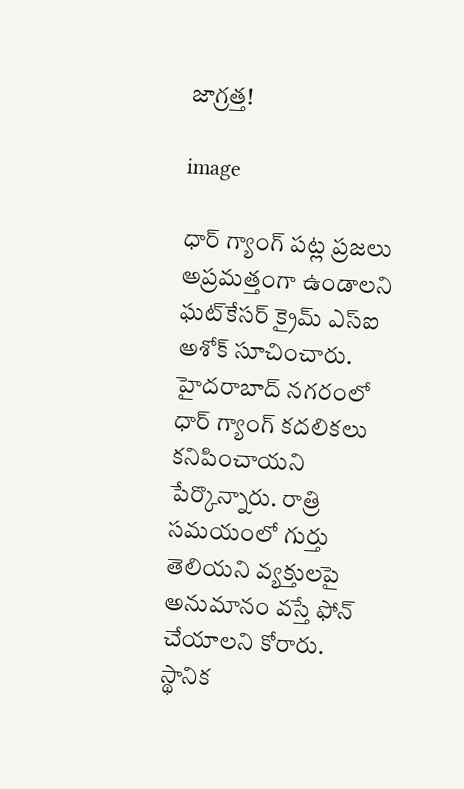జాగ్రత్త!

image

ధార్ గ్యాంగ్ పట్ల ప్రజలు అప్రమత్తంగా ఉండాలని ఘట్‌కేసర్ క్రైమ్ ఎస్ఐ అశోక్ సూచించారు. హైదరాబాద్ నగరంలో ధార్ గ్యాంగ్ కదలికలు కనిపించాయని పేర్కొన్నారు. రాత్రి సమయంలో గుర్తు తెలియని వ్యక్తులపై అనుమానం వస్తే ఫోన్ చేయాలని కోరారు. స్థానిక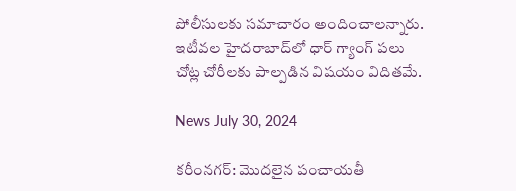పోలీసులకు సమాచారం అందించాలన్నారు. ఇటీవల హైదరాబాద్‌లో ధార్ గ్యాంగ్ పలు చోట్ల చోరీలకు పాల్పడిన విషయం విదితమే.

News July 30, 2024

కరీంనగర్: మొదలైన పంచాయతీ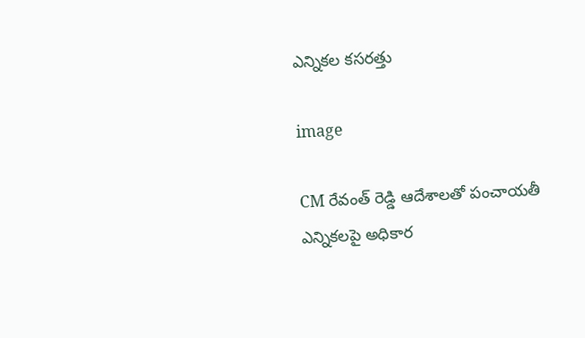ఎన్నికల కసరత్తు

image

CM రేవంత్ రెడ్డి ఆదేశాలతో పంచాయతీ ఎన్నికలపై అధికార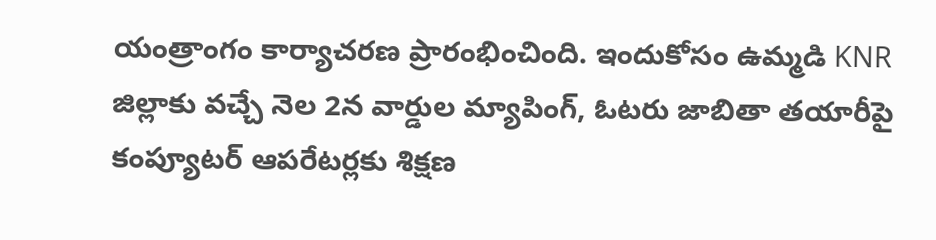యంత్రాంగం కార్యాచరణ ప్రారంభించింది. ఇందుకోసం ఉమ్మడి KNR జిల్లాకు వచ్చే నెల 2న వార్డుల మ్యాపింగ్, ఓటరు జాబితా తయారీపై కంప్యూటర్ ఆపరేటర్లకు శిక్షణ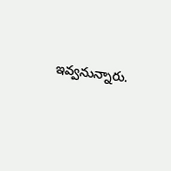ఇవ్వనున్నారు.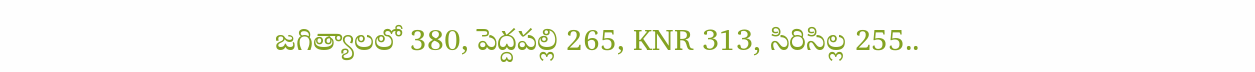జగిత్యాలలో 380, పెద్దపల్లి 265, KNR 313, సిరిసిల్ల 255..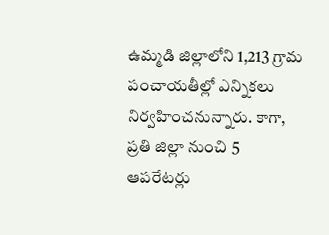ఉమ్మడి జిల్లాలోని 1,213 గ్రామ పంచాయతీల్లో ఎన్నికలు నిర్వహించనున్నారు. కాగా, ప్రతి జిల్లా నుంచి 5 ఆపరేటర్లు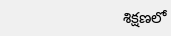శిక్షణలో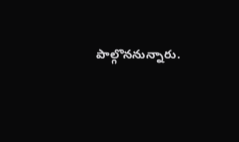పాల్గొననున్నారు.